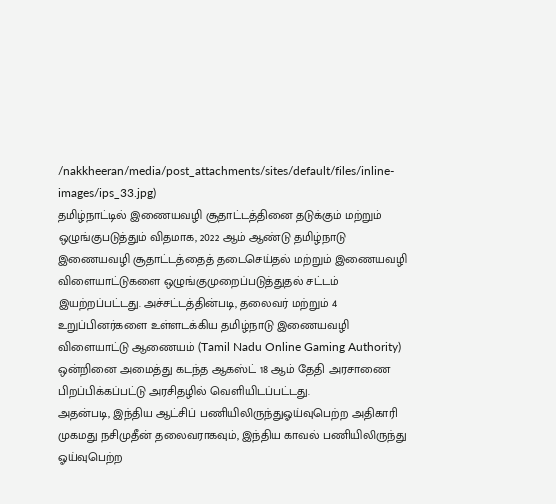/nakkheeran/media/post_attachments/sites/default/files/inline-images/ips_33.jpg)
தமிழ்நாட்டில் இணையவழி சூதாட்டத்தினை தடுக்கும் மற்றும் ஒழுங்குபடுத்தும் விதமாக, 2022 ஆம் ஆண்டு தமிழ்நாடு இணையவழி சூதாட்டத்தைத் தடைசெய்தல் மற்றும் இணையவழி விளையாட்டுகளை ஒழுங்குமுறைப்படுத்துதல் சட்டம் இயற்றப்பட்டது. அச்சட்டத்தின்படி, தலைவர் மற்றும் 4 உறுப்பினர்களை உள்ளடக்கிய தமிழ்நாடு இணையவழி விளையாட்டு ஆணையம் (Tamil Nadu Online Gaming Authority) ஒன்றினை அமைத்து கடந்த ஆகஸ்ட் 18 ஆம் தேதி அரசாணை பிறப்பிக்கப்பட்டு அரசிதழில் வெளியிடப்பட்டது.
அதன்படி, இந்திய ஆட்சிப் பணியிலிருந்துஓய்வுபெற்ற அதிகாரி முகமது நசிமுதீன் தலைவராகவும், இந்திய காவல் பணியிலிருந்து ஓய்வுபெற்ற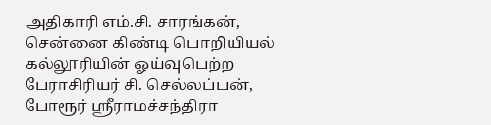அதிகாரி எம்.சி. சாரங்கன், சென்னை கிண்டி பொறியியல் கல்லூரியின் ஓய்வுபெற்ற பேராசிரியர் சி. செல்லப்பன், போரூர் ஸ்ரீராமச்சந்திரா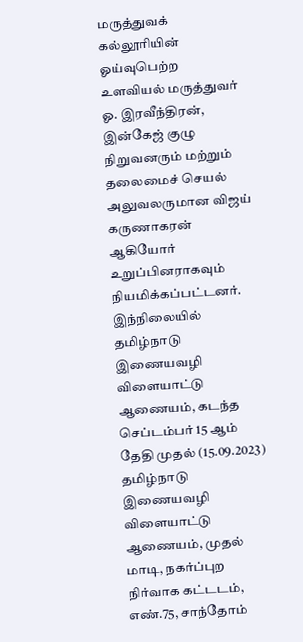மருத்துவக் கல்லூரியின் ஓய்வுபெற்ற உளவியல் மருத்துவர் ஓ. இரவீந்திரன், இன்கேஜ் குழு நிறுவனரும் மற்றும் தலைமைச் செயல் அலுவலருமான விஜய் கருணாகரன் ஆகியோர் உறுப்பினராகவும் நியமிக்கப்பட்டனர்.
இந்நிலையில் தமிழ்நாடு இணையவழி விளையாட்டு ஆணையம், கடந்த செப்டம்பர் 15 ஆம் தேதி முதல் (15.09.2023) தமிழ்நாடு இணையவழி விளையாட்டு ஆணையம், முதல் மாடி, நகர்ப்புற நிர்வாக கட்டடம், எண்.75, சாந்தோம்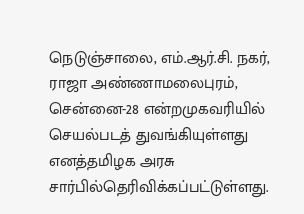நெடுஞ்சாலை, எம்.ஆர்.சி. நகர், ராஜா அண்ணாமலைபுரம், சென்னை-28 என்றமுகவரியில் செயல்படத் துவங்கியுள்ளது எனத்தமிழக அரசு சார்பில்தெரிவிக்கப்பட்டுள்ளது.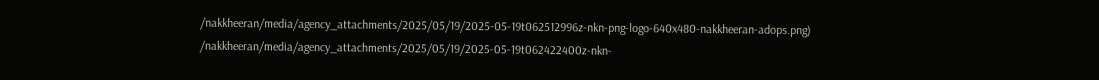/nakkheeran/media/agency_attachments/2025/05/19/2025-05-19t062512996z-nkn-png-logo-640x480-nakkheeran-adops.png)
/nakkheeran/media/agency_attachments/2025/05/19/2025-05-19t062422400z-nkn-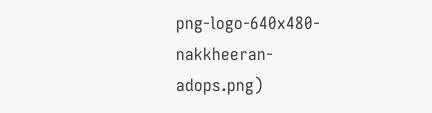png-logo-640x480-nakkheeran-adops.png)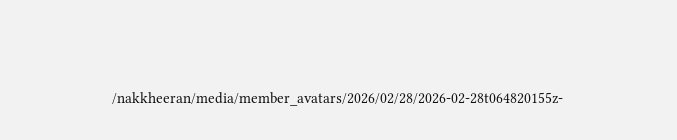/nakkheeran/media/member_avatars/2026/02/28/2026-02-28t064820155z-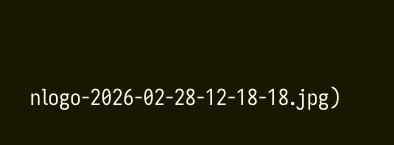nlogo-2026-02-28-12-18-18.jpg)